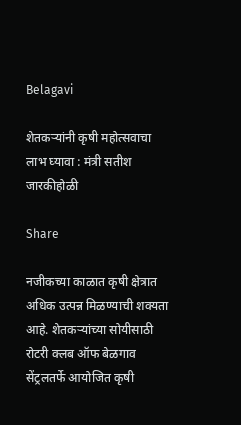Belagavi

शेतकऱ्यांनी कृषी महोत्सवाचा लाभ घ्यावा : मंत्री सतीश जारकीहोळी

Share

नजीकच्या काळात कृषी क्षेत्रात अधिक उत्पन्न मिळण्याची शक्यता आहे. शेतकऱ्यांच्या सोयीसाठी रोटरी क्लब ऑफ बेळगाव सेंट्रलतर्फे आयोजित कृषी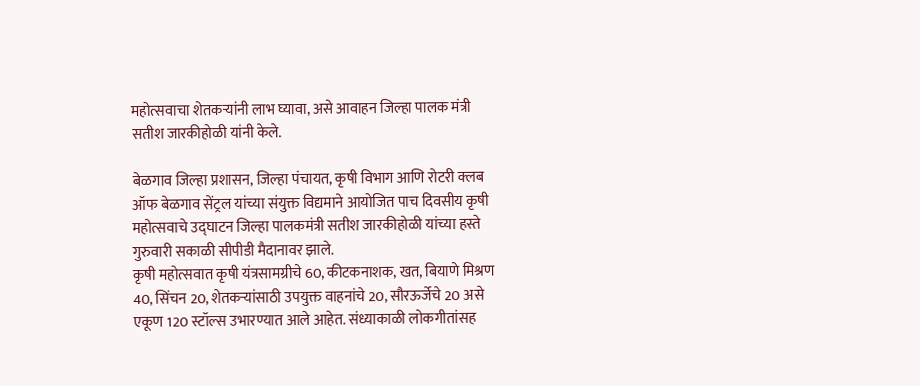महोत्सवाचा शेतकऱ्यांनी लाभ घ्यावा, असे आवाहन जिल्हा पालक मंत्री सतीश जारकीहोळी यांनी केले.

बेळगाव जिल्हा प्रशासन, जिल्हा पंचायत, कृषी विभाग आणि रोटरी क्लब ऑफ बेळगाव सेंट्रल यांच्या संयुक्त विद्यमाने आयोजित पाच दिवसीय कृषी महोत्सवाचे उद्घाटन जिल्हा पालकमंत्री सतीश जारकीहोळी यांच्या हस्ते गुरुवारी सकाळी सीपीडी मैदानावर झाले.
कृषी महोत्सवात कृषी यंत्रसामग्रीचे 60, कीटकनाशक, खत, बियाणे मिश्रण 40, सिंचन 20, शेतकऱ्यांसाठी उपयुक्त वाहनांचे 20, सौरऊर्जेचे 20 असे एकूण 120 स्टॉल्स उभारण्यात आले आहेत. संध्याकाळी लोकगीतांसह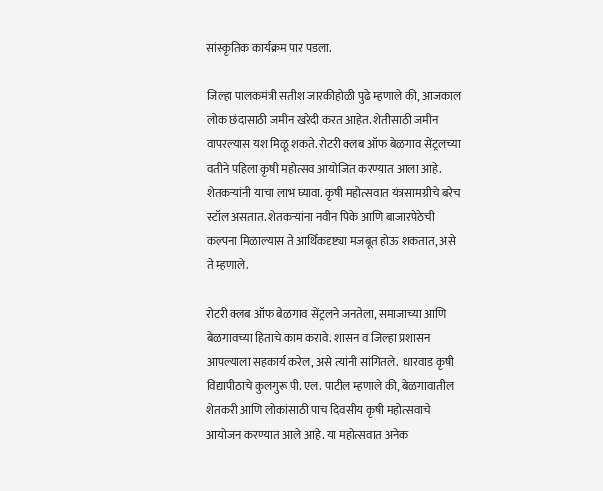सांस्कृतिक कार्यक्रम पार पडला.

जिल्हा पालकमंत्री सतीश जारकीहोळी पुढे म्हणाले की, आजकाल लोक छंदासाठी जमीन खरेदी करत आहेत. शेतीसाठी जमीन वापरल्यास यश मिळू शकते. रोटरी क्लब ऑफ बेळगाव सेंट्रलच्या वतीने पहिला कृषी महोत्सव आयोजित करण्यात आला आहे. शेतकऱ्यांनी याचा लाभ घ्यावा. कृषी महोत्सवात यंत्रसामग्रीचे बरेच स्टॉल असतात. शेतकऱ्यांना नवीन पिके आणि बाजारपेठेची कल्पना मिळाल्यास ते आर्थिकदृष्ट्या मजबूत होऊ शकतात, असे ते म्हणाले.

रोटरी क्लब ऑफ बेळगाव सेंट्रलने जनतेला, समाजाच्या आणि बेळगावच्या हिताचे काम करावे. शासन व जिल्हा प्रशासन आपल्याला सहकार्य करेल, असे त्यांनी सांगितले.  धारवाड कृषी विद्यापीठाचे कुलगुरू पी. एल. पाटील म्हणाले की, बेळगावातील शेतकरी आणि लोकांसाठी पाच दिवसीय कृषी महोत्सवाचे आयोजन करण्यात आले आहे. या महोत्सवात अनेक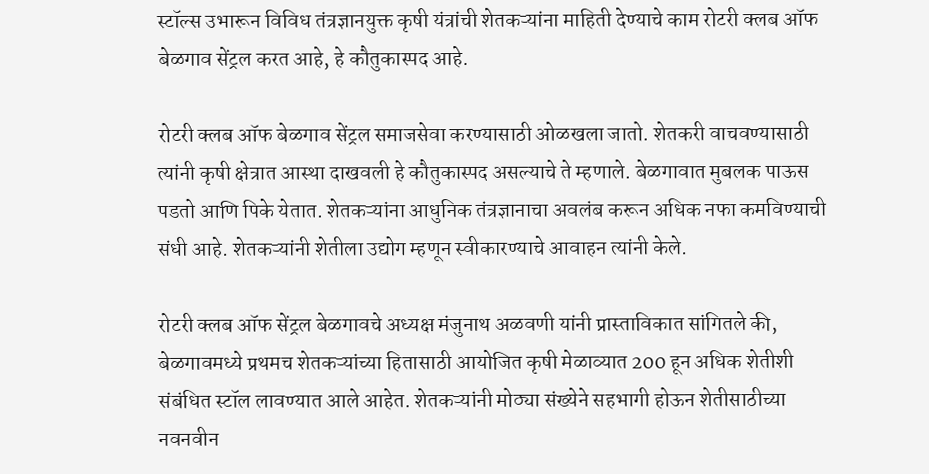स्टॉल्स उभारून विविध तंत्रज्ञानयुक्त कृषी यंत्रांची शेतकऱ्यांना माहिती देण्याचे काम रोटरी क्लब ऑफ बेळगाव सेंट्रल करत आहे, हे कौतुकास्पद आहे.

रोटरी क्लब ऑफ बेळगाव सेंट्रल समाजसेवा करण्यासाठी ओळखला जातो. शेतकरी वाचवण्यासाठी त्यांनी कृषी क्षेत्रात आस्था दाखवली हे कौतुकास्पद असल्याचे ते म्हणाले. बेळगावात मुबलक पाऊस पडतो आणि पिके येतात. शेतकऱ्यांना आधुनिक तंत्रज्ञानाचा अवलंब करून अधिक नफा कमविण्याची संधी आहे. शेतकऱ्यांनी शेतीला उद्योग म्हणून स्वीकारण्याचे आवाहन त्यांनी केले.

रोटरी क्लब ऑफ सेंट्रल बेळगावचे अध्यक्ष मंजुनाथ अळवणी यांनी प्रास्ताविकात सांगितले की, बेळगावमध्ये प्रथमच शेतकऱ्यांच्या हितासाठी आयोजित कृषी मेळाव्यात 200 हून अधिक शेतीशी संबंधित स्टॉल लावण्यात आले आहेत. शेतकऱ्यांनी मोठ्या संख्येने सहभागी होऊन शेतीसाठीच्या नवनवीन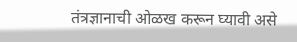तंत्रज्ञानाची ओळख करून घ्यावी असे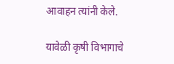आवाहन त्यांनी केले.

यावेळी कृषी विभागाचे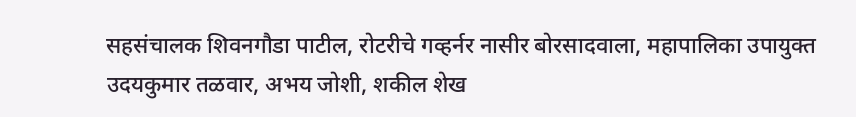सहसंचालक शिवनगौडा पाटील, रोटरीचे गव्हर्नर नासीर बोरसादवाला, महापालिका उपायुक्त उदयकुमार तळवार, अभय जोशी, शकील शेख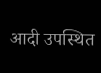आदी उपस्थित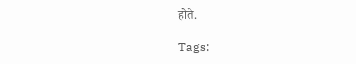होते.

Tags: